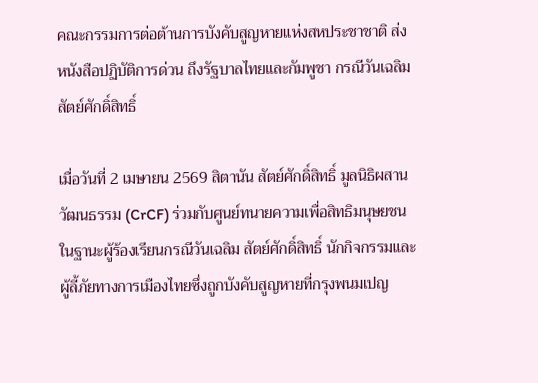คณะกรรมการต่อต้านการบังคับสูญหายแห่งสหประชาชาติ ส่งหนังสือปฏิบัติการด่วน ถึงรัฐบาลไทยและกัมพูชา กรณีวันเฉลิม สัตย์ศักดิ์สิทธิ์

เมื่อวันที่ 2 เมษายน 2569 สิตานัน สัตย์ศักดิ์สิทธิ์ มูลนิธิผสานวัฒนธรรม (CrCF) ร่วมกับศูนย์ทนายความเพื่อสิทธิมนุษยชน ในฐานะผู้ร้องเรียนกรณีวันเฉลิม สัตย์ศักดิ์สิทธิ์ นักกิจกรรมและผู้ลี้ภัยทางการเมืองไทยซึ่งถูกบังคับสูญหายที่กรุงพนมเปญ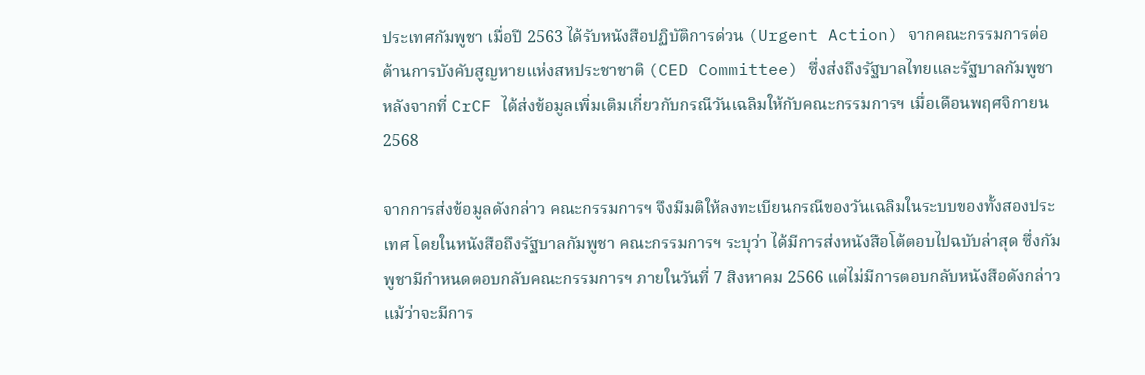ประเทศกัมพูชา เมื่อปี 2563 ได้รับหนังสือปฏิบัติการด่วน (Urgent Action) จากคณะกรรมการต่อต้านการบังคับสูญหายแห่งสหประชาชาติ (CED Committee) ซึ่งส่งถึงรัฐบาลไทยและรัฐบาลกัมพูชา หลังจากที่ CrCF ได้ส่งข้อมูลเพิ่มเติมเกี่ยวกับกรณีวันเฉลิมให้กับคณะกรรมการฯ เมื่อเดือนพฤศจิกายน 2568

จากการส่งข้อมูลดังกล่าว คณะกรรมการฯ จึงมีมติให้ลงทะเบียนกรณีของวันเฉลิมในระบบของทั้งสองประเทศ โดยในหนังสือถึงรัฐบาลกัมพูชา คณะกรรมการฯ ระบุว่า ได้มีการส่งหนังสือโต้ตอบไปฉบับล่าสุด ซึ่งกัมพูชามีกำหนดตอบกลับคณะกรรมการฯ ภายในวันที่ 7 สิงหาคม 2566 แต่ไม่มีการตอบกลับหนังสือดังกล่าว แม้ว่าจะมีการ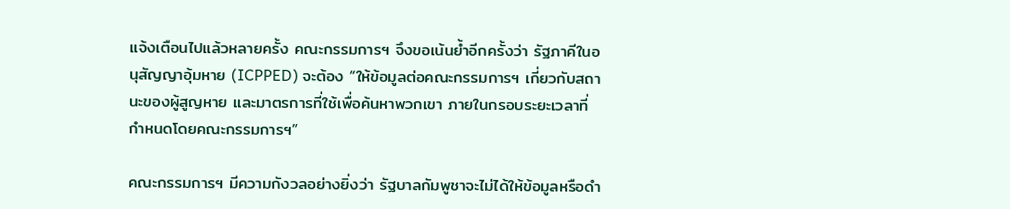แจ้งเตือนไปแล้วหลายครั้ง คณะกรรมการฯ จึงขอเน้นย้ำอีกครั้งว่า รัฐภาคีในอนุสัญญาอุ้มหาย (ICPPED) จะต้อง “ให้ข้อมูลต่อคณะกรรมการฯ เกี่ยวกับสถานะของผู้สูญหาย และมาตรการที่ใช้เพื่อค้นหาพวกเขา ภายในกรอบระยะเวลาที่กำหนดโดยคณะกรรมการฯ”

คณะกรรมการฯ มีความกังวลอย่างยิ่งว่า รัฐบาลกัมพูชาจะไม่ได้ให้ข้อมูลหรือดำ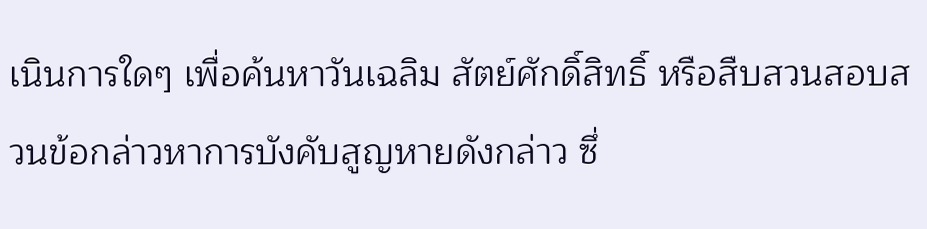เนินการใดๆ เพื่อค้นหาวันเฉลิม สัตย์ศักดิ์สิทธิ์ หรือสืบสวนสอบสวนข้อกล่าวหาการบังคับสูญหายดังกล่าว ซึ่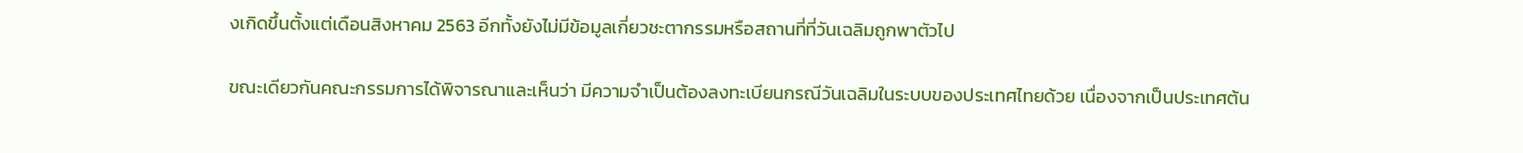งเกิดขึ้นตั้งแต่เดือนสิงหาคม 2563 อีกทั้งยังไม่มีข้อมูลเกี่ยวชะตากรรมหรือสถานที่ที่วันเฉลิมถูกพาตัวไป

ขณะเดียวกันคณะกรรมการได้พิจารณาและเห็นว่า มีความจำเป็นต้องลงทะเบียนกรณีวันเฉลิมในระบบของประเทศไทยด้วย เนื่องจากเป็นประเทศต้น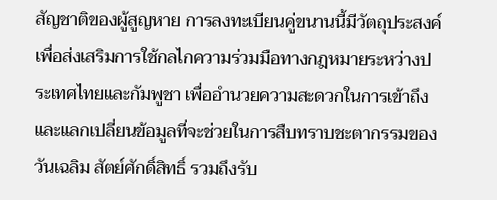สัญชาติของผู้สูญหาย การลงทะเบียนคู่ขนานนี้มีวัตถุประสงค์เพื่อส่งเสริมการใช้กลไกความร่วมมือทางกฎหมายระหว่างประเทศไทยและกัมพูชา เพื่ออำนวยความสะดวกในการเข้าถึงและแลกเปลี่ยนข้อมูลที่จะช่วยในการสืบทราบชะตากรรมของวันเฉลิม สัตย์ศักดิ์สิทธิ์ รวมถึงรับ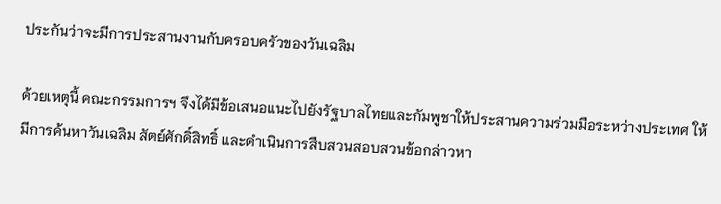ประกันว่าจะมีการประสานงานกับครอบครัวของวันเฉลิม

ด้วยเหตุนี้ คณะกรรมการฯ จึงได้มีข้อเสนอแนะไปยังรัฐบาลไทยและกัมพูชาให้ประสานความร่วมมือระหว่างประเทศ ให้มีการค้นหาวันเฉลิม สัตย์ศักดิ์สิทธิ์ และดำเนินการสืบสวนสอบสวนข้อกล่าวหา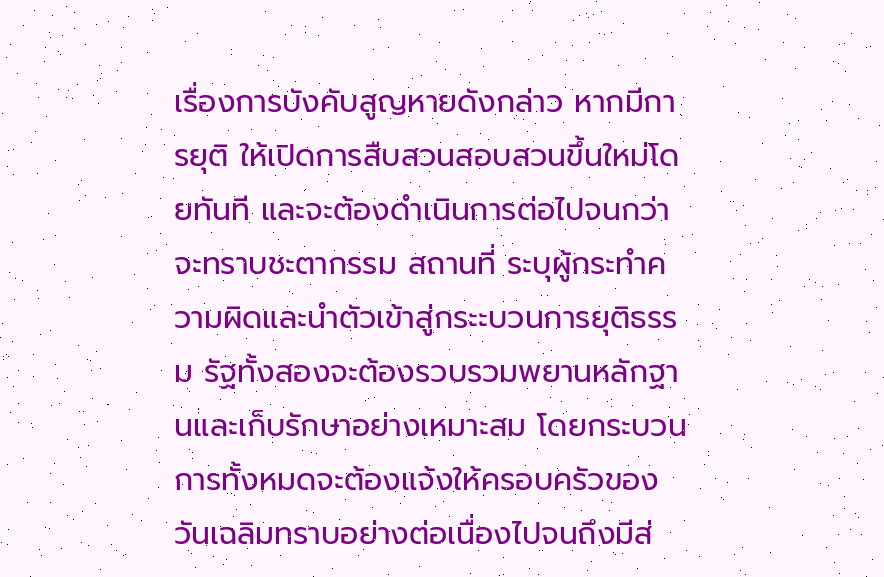เรื่องการบังคับสูญหายดังกล่าว หากมีการยุติ ให้เปิดการสืบสวนสอบสวนขึ้นใหม่โดยทันที และจะต้องดำเนินการต่อไปจนกว่าจะทราบชะตากรรม สถานที่ ระบุผู้กระทำความผิดและนำตัวเข้าสู่กระะบวนการยุติธรรม รัฐทั้งสองจะต้องรวบรวมพยานหลักฐานและเก็บรักษาอย่างเหมาะสม โดยกระบวนการทั้งหมดจะต้องแจ้งให้ครอบครัวของวันเฉลิมทราบอย่างต่อเนื่องไปจนถึงมีส่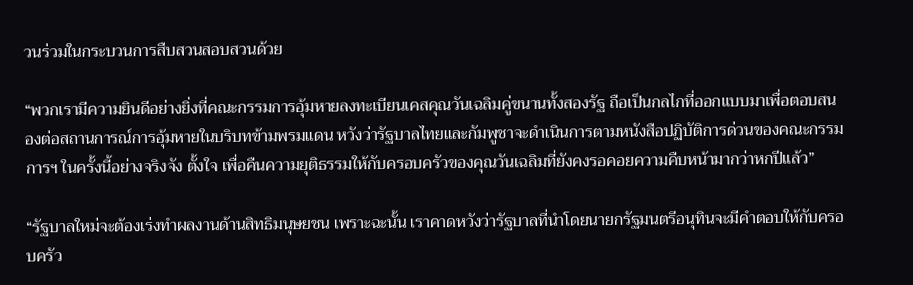วนร่วมในกระบวนการสืบสวนสอบสวนด้วย

“พวกเรามีความยินดีอย่างยิ่งที่คณะกรรมการอุ้มหายลงทะเบียนเคสคุณวันเฉลิมคู่ขนานทั้งสองรัฐ ถือเป็นกลไกที่ออกแบบมาเพื่อตอบสนองต่อสถานการณ์การอุ้มหายในบริบทข้ามพรมแดน หวังว่ารัฐบาลไทยและกัมพูชาจะดำเนินการตามหนังสือปฏิบัติการด่วนของคณะกรรมการฯ ในครั้งนี้อย่างจริงจัง ตั้งใจ เพื่อคืนความยุติธรรมให้กับครอบครัวของคุณวันเฉลิมที่ยังคงรอคอยความคืบหน้ามากว่าหกปีแล้ว”

“รัฐบาลใหม่จะต้องเร่งทำผลงานด้านสิทธิมนุษยชน เพราะฉะนั้น เราคาดหวังว่ารัฐบาลที่นำโดยนายกรัฐมนตรีอนุทินจะมีคำตอบให้กับครอบครัว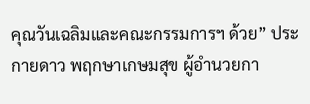คุณวันเฉลิมและคณะกรรมการฯ ด้วย” ประกายดาว พฤกษาเกษมสุข ผู้อำนวยกา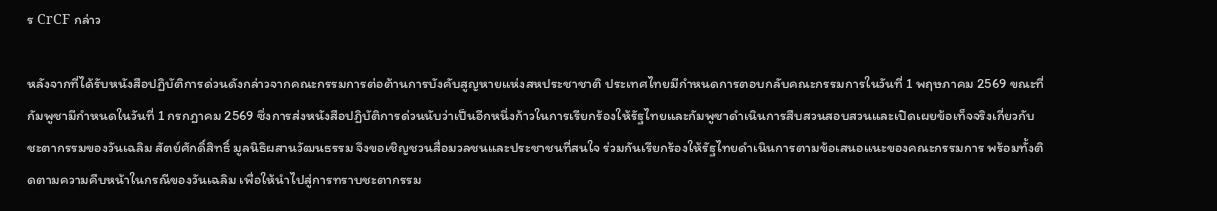ร CrCF กล่าว

หลังจากที่ได้รับหนังสือปฏิบัติการด่วนดังกล่าวจากคณะกรรมการต่อต้านการบังคับสูญหายแห่งสหประชาชาติ ประเทศไทยมีกำหนดการตอบกลับคณะกรรมการในวันที่ 1 พฤษภาคม 2569 ขณะที่กัมพูชามีกำหนดในวันที่ 1 กรกฎาคม 2569 ซึ่งการส่งหนังสือปฏิบัติการด่วนนับว่าเป็นอีกหนึ่งก้าวในการเรียกร้องให้รัฐไทยและกัมพูชาดำเนินการสืบสวนสอบสวนและเปิดเผยข้อเท็จจริงเกี่ยวกับชะตากรรมของวันเฉลิม สัตย์ศักดิ์สิทธิ์ มูลนิธิผสานวัฒนธรรม จึงขอเชิญชวนสื่อมวลชนและประชาชนที่สนใจ ร่วมกันเรียกร้องให้รัฐไทยดำเนินการตามข้อเสนอแนะของคณะกรรมการ พร้อมทั้งติดตามความคืบหน้าในกรณีของวันเฉลิม เพื่อให้นำไปสู่การทราบชะตากรรม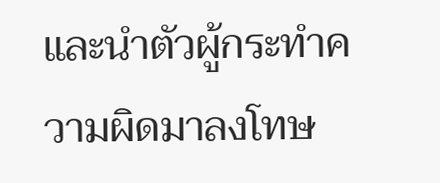และนำตัวผู้กระทำความผิดมาลงโทษ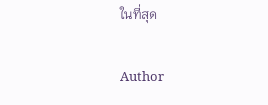ในที่สุด

Author